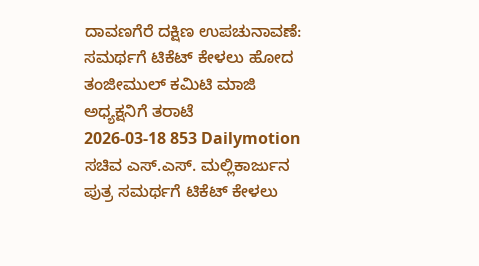ದಾವಣಗೆರೆ ದಕ್ಷಿಣ ಉಪಚುನಾವಣೆ: ಸಮರ್ಥಗೆ ಟಿಕೆಟ್ ಕೇಳಲು ಹೋದ ತಂಜೀಮುಲ್ ಕಮಿಟಿ ಮಾಜಿ ಅಧ್ಯಕ್ಷನಿಗೆ ತರಾಟೆ
2026-03-18 853 Dailymotion
ಸಚಿವ ಎಸ್.ಎಸ್. ಮಲ್ಲಿಕಾರ್ಜುನ ಪುತ್ರ ಸಮರ್ಥಗೆ ಟಿಕೆಟ್ ಕೇಳಲು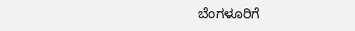ಬೆಂಗಳೂರಿಗೆ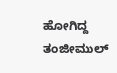ಹೋಗಿದ್ದ ತಂಜೀಮುಲ್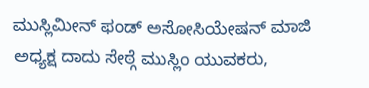ಮುಸ್ಲಿಮೀನ್ ಫಂಡ್ ಅಸೋಸಿಯೇಷನ್ ಮಾಜಿ ಅಧ್ಯಕ್ಷ ದಾದು ಸೇಠ್ಗೆ ಮುಸ್ಲಿಂ ಯುವಕರು,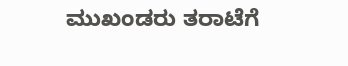ಮುಖಂಡರು ತರಾಟೆಗೆ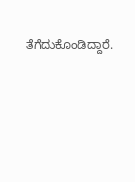ತೆಗೆದುಕೊಂಡಿದ್ದಾರೆ.